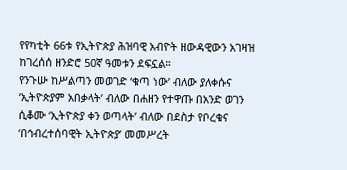የየካቲት 66ቱ የኢትዮጵያ ሕዝባዊ አብዮት ዘውዳዊውን አገዛዝ ከገረሰሰ ዘንድሮ 50ኛ ዓመቱን ደፍኗል።
የንጉሡ ከሥልጣን መወገድ ‘ቁጣ ነው’ ብለው ያለቀሱና ‘ኢትዮጵያም አበቃላት’ ብለው በሐዘን የተዋጡ በአንድ ወገን ሲቆሙ ‘ኢትዮጵያ ቀን ወጣላት’ ብለው በደስታ የቦረቁና ‘በኅብረተሰባዊት ኢትዮጵያ’ መመሥረት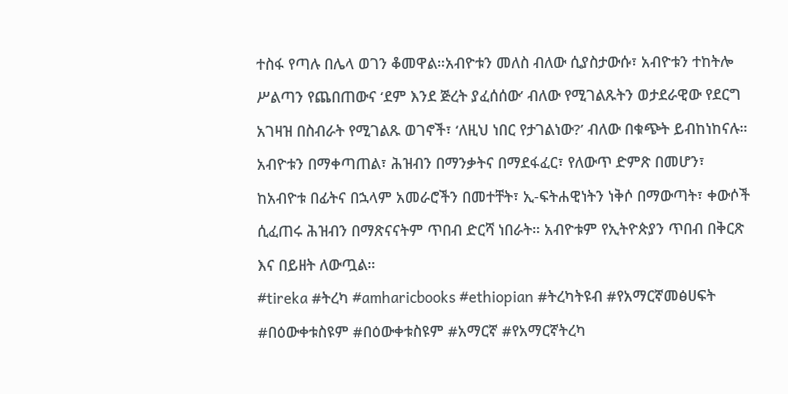ተስፋ የጣሉ በሌላ ወገን ቆመዋል።አብዮቱን መለስ ብለው ሲያስታውሱ፣ አብዮቱን ተከትሎ ሥልጣን የጨበጠውና ‘ደም እንደ ጅረት ያፈሰሰው’ ብለው የሚገልጹትን ወታደራዊው የደርግ አገዛዝ በስብራት የሚገልጹ ወገኖች፣ ‘ለዚህ ነበር የታገልነው?’ ብለው በቁጭት ይብከነከናሉ።
አብዮቱን በማቀጣጠል፣ ሕዝብን በማንቃትና በማደፋፈር፣ የለውጥ ድምጽ በመሆን፣ ከአብዮቱ በፊትና በኋላም አመራሮችን በመተቸት፣ ኢ-ፍትሐዊነትን ነቅሶ በማውጣት፣ ቀውሶች ሲፈጠሩ ሕዝብን በማጽናናትም ጥበብ ድርሻ ነበራት። አብዮቱም የኢትዮጵያን ጥበብ በቅርጽ እና በይዘት ለውጧል።
#tireka #ትረካ #amharicbooks #ethiopian #ትረካትዩብ #የአማርኛመፅሀፍት #በዕውቀቱስዩም #በዕውቀቱስዩም #አማርኛ #የአማርኛትረካ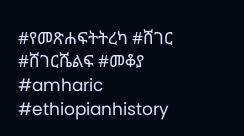#የመጽሐፍትትረካ #ሸገር #ሸገርሼልፍ #መቆያ #amharic #ethiopianhistory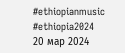#ethiopianmusic #ethiopia2024
20 мар 2024